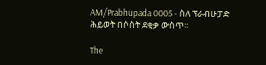AM/Prabhupada 0005 - ስለ ፕራብሁፓድ ሕይወት በሶስት ደቂቃ ውስጥ፡፡

The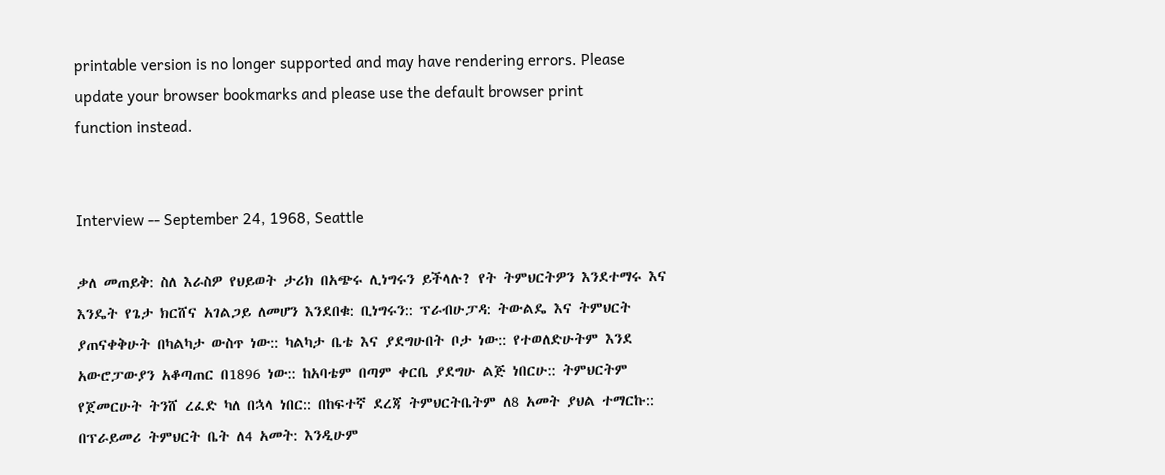printable version is no longer supported and may have rendering errors. Please update your browser bookmarks and please use the default browser print function instead.


Interview -- September 24, 1968, Seattle

ቃለ መጠይቅ: ስለ እራስዎ የህይወት ታሪክ በአጭሩ ሊነግሩን ይችላሉ? የት ትምህርትዎን እንደተማሩ እና እንዴት የጌታ ክርሸና አገልጋይ ለመሆን እንደበቁ: ቢነግሩን:: ፕራብሁፓዳ: ትውልዴ እና ትምህርት ያጠናቀቅሁት በካልካታ ውስጥ ነው:: ካልካታ ቤቴ እና ያደግሁበት ቦታ ነው:: የተወለድሁትም እንደ አውሮፓውያን አቆጣጠር በ1896 ነው:: ከአባቴም በጣም ቀርቤ ያደግሁ ልጅ ነበርሁ:: ትምህርትም የጀመርሁት ትንሸ ረፈድ ካለ በኋላ ነበር:: በከፍተኛ ደረጃ ትምህርትቤትም ለ8 አመት ያህል ተማርኩ:: በፕራይመሪ ትምህርት ቤት ለ4 አመት: እንዲሁም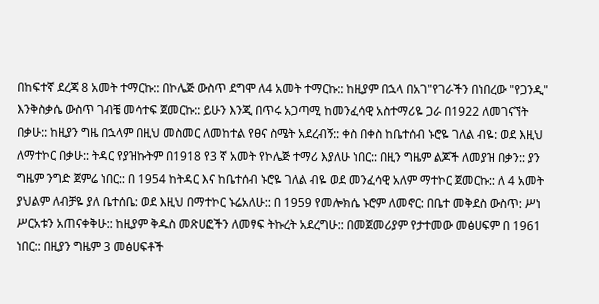በከፍተኛ ደረጃ 8 አመት ተማርኩ:: በኮሌጅ ውስጥ ደግሞ ለ4 አመት ተማርኩ:: ከዚያም በኋላ በአገ"የገራችን በነበረው "የጋንዲ" እንቅስቃሴ ውስጥ ገብቼ መሳተፍ ጀመርኩ:: ይሁን እንጂ በጥሩ አጋጣሚ ከመንፈሳዊ አስተማሪዬ ጋራ በ1922 ለመገናኘት በቃሁ:: ከዚያን ግዜ በኋላም በዚህ መስመር ለመከተል የፀና ስሜት አደረብኝ:: ቀስ በቀስ ከቤተሰብ ኑሮዬ ገለል ብዬ: ወደ እዚህ ለማተኮር በቃሁ:: ትዳር የያዝኩትም በ1918 የ3 ኛ አመት የኮሌጅ ተማሪ እያለሁ ነበር:: በዚን ግዜም ልጆች ለመያዝ በቃን:: ያን ግዜም ንግድ ጀምሬ ነበር:: በ 1954 ከትዳር እና ከቤተሰብ ኑሮዬ ገለል ብዬ ወደ መንፈሳዊ አለም ማተኮር ጀመርኩ:: ለ 4 አመት ያህልም ለብቻዬ ያለ ቤተሰቤ: ወደ እዚህ በማተኮር ኑሬአለሁ:: በ 1959 የመሎክሴ ኑሮም ለመኖር: በቤተ መቅደስ ውስጥ: ሥነ ሥርአቱን አጠናቀቅሁ:: ከዚያም ቅዱስ መጽሀፎችን ለመፃፍ ትኩረት አደረግሁ:: በመጀመሪያም የታተመው መፅሀፍም በ 1961 ነበር:: በዚያን ግዜም 3 መፅሀፍቶች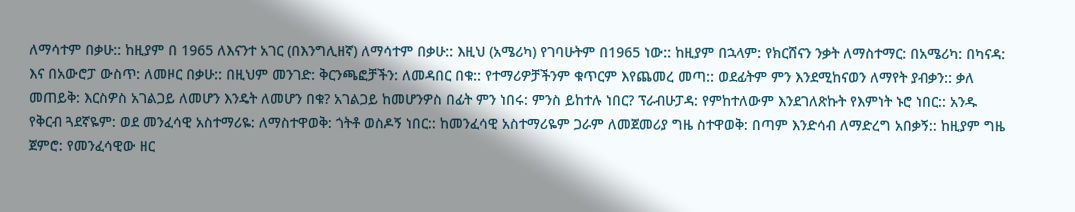ለማሳተም በቃሁ:: ከዚያም በ 1965 ለእናንተ አገር (በእንግሊዘኛ) ለማሳተም በቃሁ:: እዚህ (አሜሪካ) የገባሁትም በ1965 ነው:: ከዚያም በኋላም: የክርሸናን ንቃት ለማስተማር: በአሜሪካ: በካናዳ: እና በአውሮፓ ውስጥ: ለመዞር በቃሁ:: በዚህም መንገድ: ቅርንጫፎቻችን: ለመዳበር በቁ:: የተማሪዎቻችንም ቁጥርም እየጨመረ መጣ:: ወደፊትም ምን እንደሚከናወን ለማየት ያብቃን:: ቃለ መጠይቅ: እርስዎስ አገልጋይ ለመሆን እንዴት ለመሆን በቁ? አገልጋይ ከመሆንዎስ በፊት ምን ነበሩ: ምንስ ይከተሉ ነበር? ፕራብሁፓዳ: የምከተለውም እንደገለጽኩት የእምነት ኑሮ ነበር:: አንዱ የቅርብ ጓደኛዬም: ወደ መንፈሳዊ አስተማሪዬ: ለማስተዋወቅ: ጎትቶ ወስዶኝ ነበር:: ከመንፈሳዊ አስተማሪዬም ጋራም ለመጀመሪያ ግዜ ስተዋወቅ: በጣም እንድሳብ ለማድረግ አበቃኝ:: ከዚያም ግዜ ጀምሮ: የመንፈሳዊው ዘር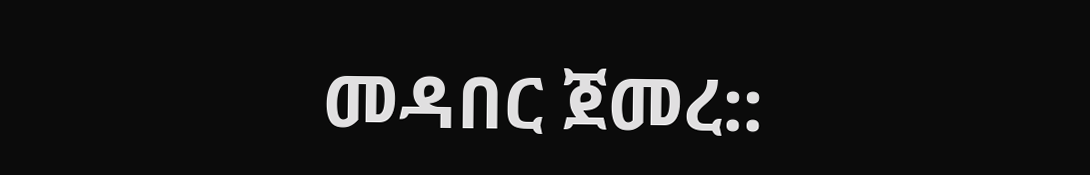መዳበር ጀመረ::